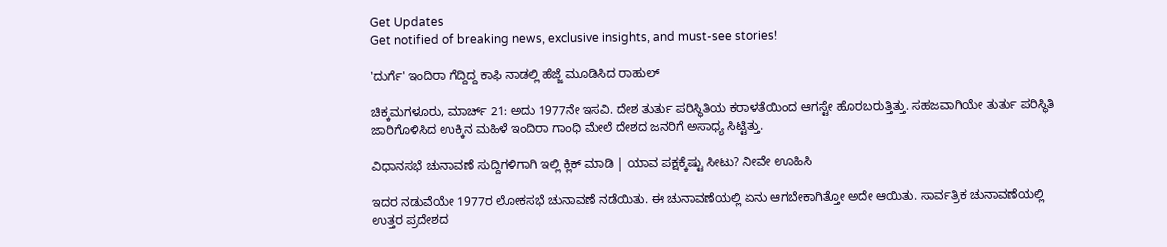Get Updates
Get notified of breaking news, exclusive insights, and must-see stories!

'ದುರ್ಗೆ' ಇಂದಿರಾ ಗೆದ್ದಿದ್ದ ಕಾಫಿ ನಾಡಲ್ಲಿ ಹೆಜ್ಜೆ ಮೂಡಿಸಿದ ರಾಹುಲ್

ಚಿಕ್ಕಮಗಳೂರು, ಮಾರ್ಚ್ 21: ಅದು 1977ನೇ ಇಸವಿ. ದೇಶ ತುರ್ತು ಪರಿಸ್ಥಿತಿಯ ಕರಾಳತೆಯಿಂದ ಆಗಸ್ಟೇ ಹೊರಬರುತ್ತಿತ್ತು. ಸಹಜವಾಗಿಯೇ ತುರ್ತು ಪರಿಸ್ಥಿತಿ ಜಾರಿಗೊಳಿಸಿದ ಉಕ್ಕಿನ ಮಹಿಳೆ ಇಂದಿರಾ ಗಾಂಧಿ ಮೇಲೆ ದೇಶದ ಜನರಿಗೆ ಅಸಾಧ್ಯ ಸಿಟ್ಟಿತ್ತು.

ವಿಧಾನಸಭೆ ಚುನಾವಣೆ ಸುದ್ದಿಗಳಿಗಾಗಿ ಇಲ್ಲಿ ಕ್ಲಿಕ್ ಮಾಡಿ | ಯಾವ ಪಕ್ಷಕ್ಕೆಷ್ಟು ಸೀಟು? ನೀವೇ ಊಹಿಸಿ

ಇದರ ನಡುವೆಯೇ 1977ರ ಲೋಕಸಭೆ ಚುನಾವಣೆ ನಡೆಯಿತು. ಈ ಚುನಾವಣೆಯಲ್ಲಿ ಏನು ಆಗಬೇಕಾಗಿತ್ತೋ ಅದೇ ಆಯಿತು. ಸಾರ್ವತ್ರಿಕ ಚುನಾವಣೆಯಲ್ಲಿ ಉತ್ತರ ಪ್ರದೇಶದ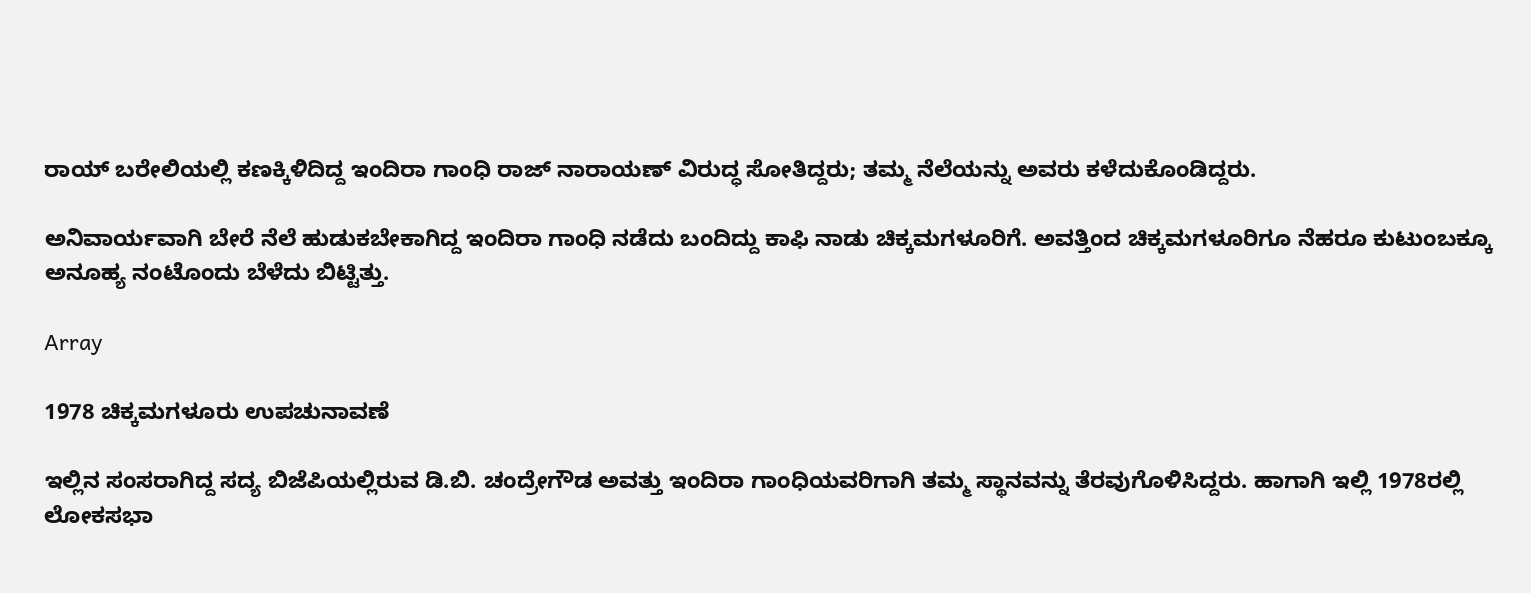ರಾಯ್ ಬರೇಲಿಯಲ್ಲಿ ಕಣಕ್ಕಿಳಿದಿದ್ದ ಇಂದಿರಾ ಗಾಂಧಿ ರಾಜ್ ನಾರಾಯಣ್ ವಿರುದ್ಧ ಸೋತಿದ್ದರು; ತಮ್ಮ ನೆಲೆಯನ್ನು ಅವರು ಕಳೆದುಕೊಂಡಿದ್ದರು.

ಅನಿವಾರ್ಯವಾಗಿ ಬೇರೆ ನೆಲೆ ಹುಡುಕಬೇಕಾಗಿದ್ದ ಇಂದಿರಾ ಗಾಂಧಿ ನಡೆದು ಬಂದಿದ್ದು ಕಾಫಿ ನಾಡು ಚಿಕ್ಕಮಗಳೂರಿಗೆ. ಅವತ್ತಿಂದ ಚಿಕ್ಕಮಗಳೂರಿಗೂ ನೆಹರೂ ಕುಟುಂಬಕ್ಕೂ ಅನೂಹ್ಯ ನಂಟೊಂದು ಬೆಳೆದು ಬಿಟ್ಟಿತ್ತು.

Array

1978 ಚಿಕ್ಕಮಗಳೂರು ಉಪಚುನಾವಣೆ

ಇಲ್ಲಿನ ಸಂಸರಾಗಿದ್ದ ಸದ್ಯ ಬಿಜೆಪಿಯಲ್ಲಿರುವ ಡಿ.ಬಿ. ಚಂದ್ರೇಗೌಡ ಅವತ್ತು ಇಂದಿರಾ ಗಾಂಧಿಯವರಿಗಾಗಿ ತಮ್ಮ ಸ್ಥಾನವನ್ನು ತೆರವುಗೊಳಿಸಿದ್ದರು. ಹಾಗಾಗಿ ಇಲ್ಲಿ 1978ರಲ್ಲಿ ಲೋಕಸಭಾ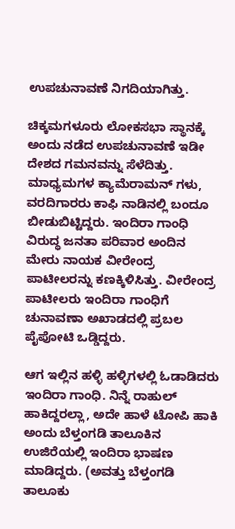ಉಪಚುನಾವಣೆ ನಿಗದಿಯಾಗಿತ್ತು.

ಚಿಕ್ಕಮಗಳೂರು ಲೋಕಸಭಾ ಸ್ಥಾನಕ್ಕೆ ಅಂದು ನಡೆದ ಉಪಚುನಾವಣೆ ಇಡೀ ದೇಶದ ಗಮನವನ್ನು ಸೆಳೆದಿತ್ತು. ಮಾಧ್ಯಮಗಳ ಕ್ಯಾಮೆರಾಮನ್ ಗಳು, ವರದಿಗಾರರು ಕಾಫಿ ನಾಡಿನಲ್ಲಿ ಬಂದೂ ಬೀಡುಬಿಟ್ಟಿದ್ದರು. ಇಂದಿರಾ ಗಾಂಧಿ ವಿರುದ್ಧ ಜನತಾ ಪರಿವಾರ ಅಂದಿನ ಮೇರು ನಾಯಕ ವೀರೇಂದ್ರ ಪಾಟೀಲರನ್ನು ಕಣಕ್ಕಿಳಿಸಿತ್ತು. ವೀರೇಂದ್ರ ಪಾಟೀಲರು ಇಂದಿರಾ ಗಾಂಧಿಗೆ ಚುನಾವಣಾ ಅಖಾಡದಲ್ಲಿ ಪ್ರಬಲ ಪೈಪೋಟಿ ಒಡ್ಡಿದ್ದರು.

ಆಗ ಇಲ್ಲಿನ ಹಳ್ಳಿ ಹಳ್ಳಿಗಳಲ್ಲಿ ಓಡಾಡಿದರು ಇಂದಿರಾ ಗಾಂಧಿ. ನಿನ್ನೆ ರಾಹುಲ್ ಹಾಕಿದ್ದರಲ್ಲಾ, ಅದೇ ಹಾಳೆ ಟೋಪಿ ಹಾಕಿ ಅಂದು ಬೆಳ್ತಂಗಡಿ ತಾಲೂಕಿನ ಉಜಿರೆಯಲ್ಲಿ ಇಂದಿರಾ ಭಾಷಣ ಮಾಡಿದ್ದರು. (ಅವತ್ತು ಬೆಳ್ತಂಗಡಿ ತಾಲೂಕು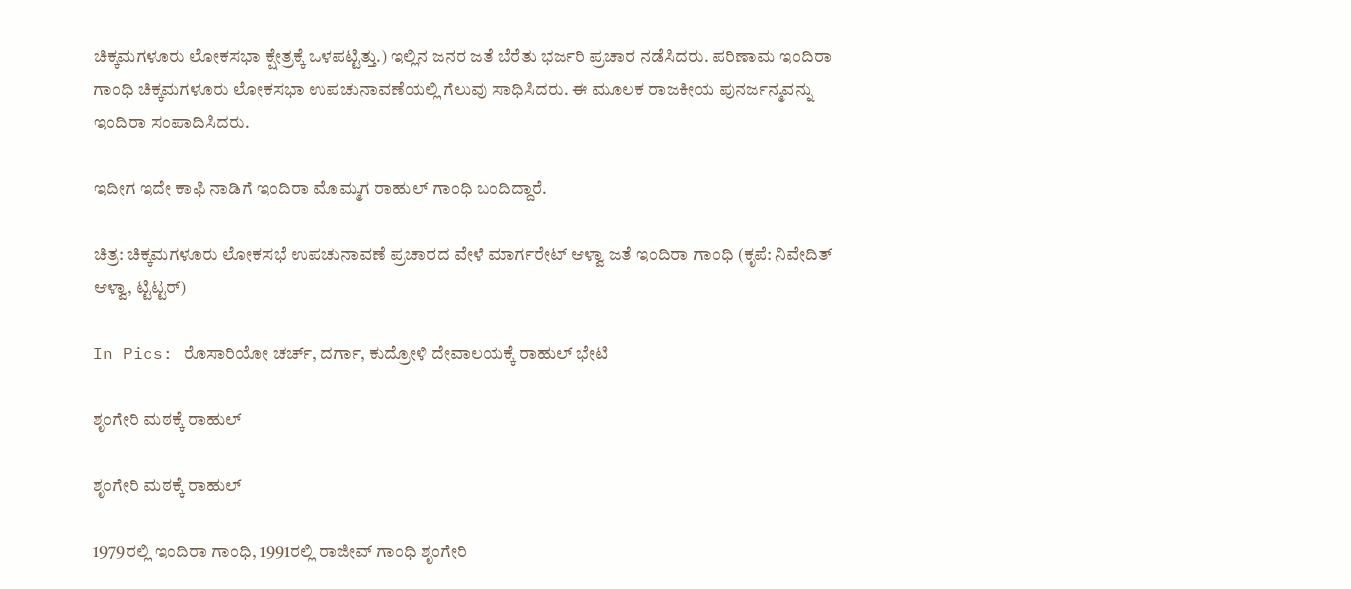ಚಿಕ್ಕಮಗಳೂರು ಲೋಕಸಭಾ ಕ್ಷೇತ್ರಕ್ಕೆ ಒಳಪಟ್ಟಿತ್ತು.) ಇಲ್ಲಿನ ಜನರ ಜತೆ ಬೆರೆತು ಭರ್ಜರಿ ಪ್ರಚಾರ ನಡೆಸಿದರು. ಪರಿಣಾಮ ಇಂದಿರಾ ಗಾಂಧಿ ಚಿಕ್ಕಮಗಳೂರು ಲೋಕಸಭಾ ಉಪಚುನಾವಣೆಯಲ್ಲಿ ಗೆಲುವು ಸಾಧಿಸಿದರು. ಈ ಮೂಲಕ ರಾಜಕೀಯ ಪುನರ್ಜನ್ಮವನ್ನು ಇಂದಿರಾ ಸಂಪಾದಿಸಿದರು.

ಇದೀಗ ಇದೇ ಕಾಫಿ ನಾಡಿಗೆ ಇಂದಿರಾ ಮೊಮ್ಮಗ ರಾಹುಲ್ ಗಾಂಧಿ ಬಂದಿದ್ದಾರೆ.

ಚಿತ್ರ: ಚಿಕ್ಕಮಗಳೂರು ಲೋಕಸಭೆ ಉಪಚುನಾವಣೆ ಪ್ರಚಾರದ ವೇಳೆ ಮಾರ್ಗರೇಟ್ ಆಳ್ವಾ ಜತೆ ಇಂದಿರಾ ಗಾಂಧಿ (ಕೃಪೆ: ನಿವೇದಿತ್ ಆಳ್ವಾ, ಟ್ಟಿಟ್ಟರ್)

In Pics: ರೊಸಾರಿಯೋ ಚರ್ಚ್, ದರ್ಗಾ, ಕುದ್ರೋಳಿ ದೇವಾಲಯಕ್ಕೆ ರಾಹುಲ್ ಭೇಟಿ

ಶೃಂಗೇರಿ ಮಠಕ್ಕೆ ರಾಹುಲ್

ಶೃಂಗೇರಿ ಮಠಕ್ಕೆ ರಾಹುಲ್

1979ರಲ್ಲಿ ಇಂದಿರಾ ಗಾಂಧಿ, 1991ರಲ್ಲಿ ರಾಜೀವ್ ಗಾಂಧಿ ಶೃಂಗೇರಿ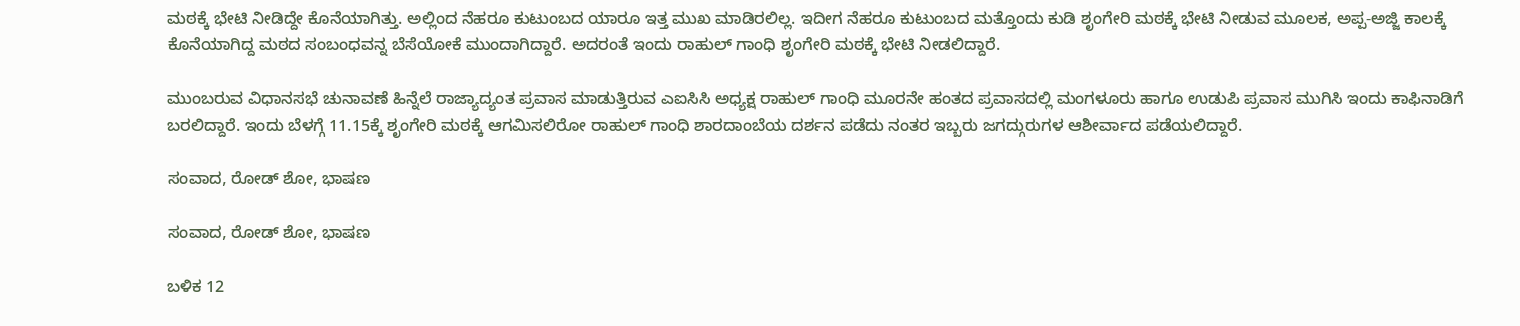ಮಠಕ್ಕೆ ಭೇಟಿ ನೀಡಿದ್ದೇ ಕೊನೆಯಾಗಿತ್ತು. ಅಲ್ಲಿಂದ ನೆಹರೂ ಕುಟುಂಬದ ಯಾರೂ ಇತ್ತ ಮುಖ ಮಾಡಿರಲಿಲ್ಲ. ಇದೀಗ ನೆಹರೂ ಕುಟುಂಬದ ಮತ್ತೊಂದು ಕುಡಿ ಶೃಂಗೇರಿ ಮಠಕ್ಕೆ ಭೇಟಿ ನೀಡುವ ಮೂಲಕ, ಅಪ್ಪ-ಅಜ್ಜಿ ಕಾಲಕ್ಕೆ ಕೊನೆಯಾಗಿದ್ದ ಮಠದ ಸಂಬಂಧವನ್ನ ಬೆಸೆಯೋಕೆ ಮುಂದಾಗಿದ್ದಾರೆ. ಅದರಂತೆ ಇಂದು ರಾಹುಲ್ ಗಾಂಧಿ ಶೃಂಗೇರಿ ಮಠಕ್ಕೆ ಭೇಟಿ ನೀಡಲಿದ್ದಾರೆ.

ಮುಂಬರುವ ವಿಧಾನಸಭೆ ಚುನಾವಣೆ ಹಿನ್ನೆಲೆ ರಾಜ್ಯಾದ್ಯಂತ ಪ್ರವಾಸ ಮಾಡುತ್ತಿರುವ ಎಐಸಿಸಿ ಅಧ್ಯಕ್ಷ ರಾಹುಲ್ ಗಾಂಧಿ ಮೂರನೇ ಹಂತದ ಪ್ರವಾಸದಲ್ಲಿ ಮಂಗಳೂರು ಹಾಗೂ ಉಡುಪಿ ಪ್ರವಾಸ ಮುಗಿಸಿ ಇಂದು ಕಾಫಿನಾಡಿಗೆ ಬರಲಿದ್ದಾರೆ. ಇಂದು ಬೆಳಗ್ಗೆ 11.15ಕ್ಕೆ ಶೃಂಗೇರಿ ಮಠಕ್ಕೆ ಆಗಮಿಸಲಿರೋ ರಾಹುಲ್ ಗಾಂಧಿ ಶಾರದಾಂಬೆಯ ದರ್ಶನ ಪಡೆದು ನಂತರ ಇಬ್ಬರು ಜಗದ್ಗುರುಗಳ ಆಶೀರ್ವಾದ ಪಡೆಯಲಿದ್ದಾರೆ.

ಸಂವಾದ, ರೋಡ್ ಶೋ, ಭಾಷಣ

ಸಂವಾದ, ರೋಡ್ ಶೋ, ಭಾಷಣ

ಬಳಿಕ 12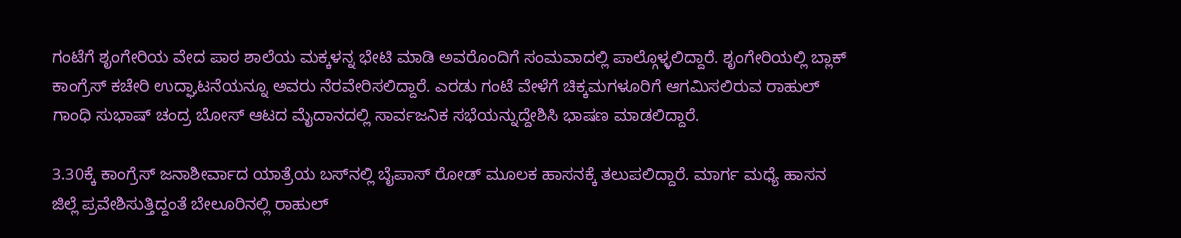ಗಂಟೆಗೆ ಶೃಂಗೇರಿಯ ವೇದ ಪಾಠ ಶಾಲೆಯ ಮಕ್ಕಳನ್ನ ಭೇಟಿ ಮಾಡಿ ಅವರೊಂದಿಗೆ ಸಂಮವಾದಲ್ಲಿ ಪಾಲ್ಗೊಳ್ಳಲಿದ್ದಾರೆ. ಶೃಂಗೇರಿಯಲ್ಲಿ ಬ್ಲಾಕ್ ಕಾಂಗ್ರೆಸ್ ಕಚೇರಿ ಉದ್ಘಾಟನೆಯನ್ನೂ ಅವರು ನೆರವೇರಿಸಲಿದ್ದಾರೆ. ಎರಡು ಗಂಟೆ ವೇಳೆಗೆ ಚಿಕ್ಕಮಗಳೂರಿಗೆ ಆಗಮಿಸಲಿರುವ ರಾಹುಲ್ ಗಾಂಧಿ ಸುಭಾಷ್ ಚಂದ್ರ ಬೋಸ್ ಆಟದ ಮೈದಾನದಲ್ಲಿ ಸಾರ್ವಜನಿಕ ಸಭೆಯನ್ನುದ್ದೇಶಿಸಿ ಭಾಷಣ ಮಾಡಲಿದ್ದಾರೆ.

3.30ಕ್ಕೆ ಕಾಂಗ್ರೆಸ್ ಜನಾಶೀರ್ವಾದ ಯಾತ್ರೆಯ ಬಸ್‍ನಲ್ಲಿ ಬೈಪಾಸ್ ರೋಡ್ ಮೂಲಕ ಹಾಸನಕ್ಕೆ ತಲುಪಲಿದ್ದಾರೆ. ಮಾರ್ಗ ಮಧ್ಯೆ ಹಾಸನ ಜಿಲ್ಲೆ ಪ್ರವೇಶಿಸುತ್ತಿದ್ದಂತೆ ಬೇಲೂರಿನಲ್ಲಿ ರಾಹುಲ್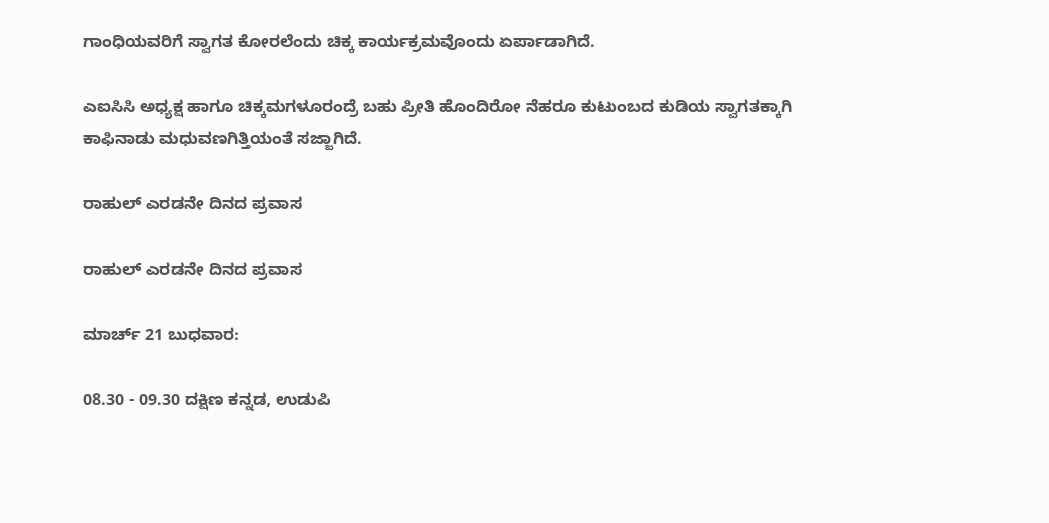ಗಾಂಧಿಯವರಿಗೆ ಸ್ವಾಗತ ಕೋರಲೆಂದು ಚಿಕ್ಕ ಕಾರ್ಯಕ್ರಮವೊಂದು ಏರ್ಪಾಡಾಗಿದೆ.

ಎಐಸಿಸಿ ಅಧ್ಯಕ್ಷ ಹಾಗೂ ಚಿಕ್ಕಮಗಳೂರಂದ್ರೆ ಬಹು ಪ್ರೀತಿ ಹೊಂದಿರೋ ನೆಹರೂ ಕುಟುಂಬದ ಕುಡಿಯ ಸ್ವಾಗತಕ್ಕಾಗಿ ಕಾಫಿನಾಡು ಮಧುವಣಗಿತ್ತಿಯಂತೆ ಸಜ್ಜಾಗಿದೆ.

ರಾಹುಲ್ ಎರಡನೇ ದಿನದ ಪ್ರವಾಸ

ರಾಹುಲ್ ಎರಡನೇ ದಿನದ ಪ್ರವಾಸ

ಮಾರ್ಚ್ 21 ಬುಧವಾರ:

08.30 - 09.30 ದಕ್ಷಿಣ ಕನ್ನಡ, ಉಡುಪಿ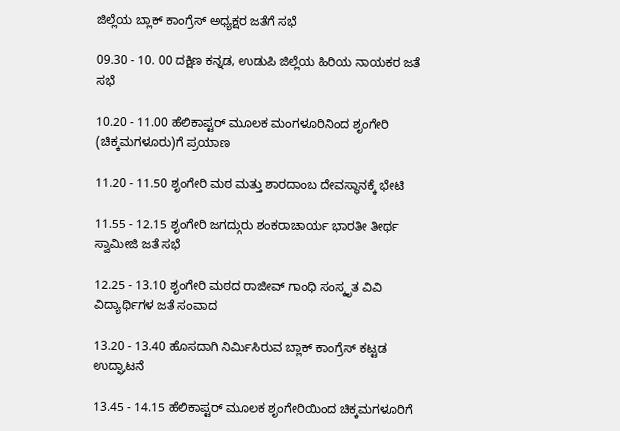ಜಿಲ್ಲೆಯ ಬ್ಲಾಕ್ ಕಾಂಗ್ರೆಸ್ ಅಧ್ಯಕ್ಷರ ಜತೆಗೆ ಸಭೆ

09.30 - 10. 00 ದಕ್ಷಿಣ ಕನ್ನಡ, ಉಡುಪಿ ಜಿಲ್ಲೆಯ ಹಿರಿಯ ನಾಯಕರ ಜತೆ ಸಭೆ

10.20 - 11.00 ಹೆಲಿಕಾಪ್ಟರ್ ಮೂಲಕ ಮಂಗಳೂರಿನಿಂದ ಶೃಂಗೇರಿ (ಚಿಕ್ಕಮಗಳೂರು)ಗೆ ಪ್ರಯಾಣ

11.20 - 11.50 ಶೃಂಗೇರಿ ಮಠ ಮತ್ತು ಶಾರದಾಂಬ ದೇವಸ್ಥಾನಕ್ಕೆ ಭೇಟಿ

11.55 - 12.15 ಶೃಂಗೇರಿ ಜಗದ್ಗುರು ಶಂಕರಾಚಾರ್ಯ ಭಾರತೀ ತೀರ್ಥ ಸ್ವಾಮೀಜಿ ಜತೆ ಸಭೆ

12.25 - 13.10 ಶೃಂಗೇರಿ ಮಠದ ರಾಜೀವ್ ಗಾಂಧಿ ಸಂಸ್ಕೃತ ವಿವಿ ವಿದ್ಯಾರ್ಥಿಗಳ ಜತೆ ಸಂವಾದ

13.20 - 13.40 ಹೊಸದಾಗಿ ನಿರ್ಮಿಸಿರುವ ಬ್ಲಾಕ್ ಕಾಂಗ್ರೆಸ್ ಕಟ್ಟಡ ಉದ್ಘಾಟನೆ

13.45 - 14.15 ಹೆಲಿಕಾಪ್ಟರ್ ಮೂಲಕ ಶೃಂಗೇರಿಯಿಂದ ಚಿಕ್ಕಮಗಳೂರಿಗೆ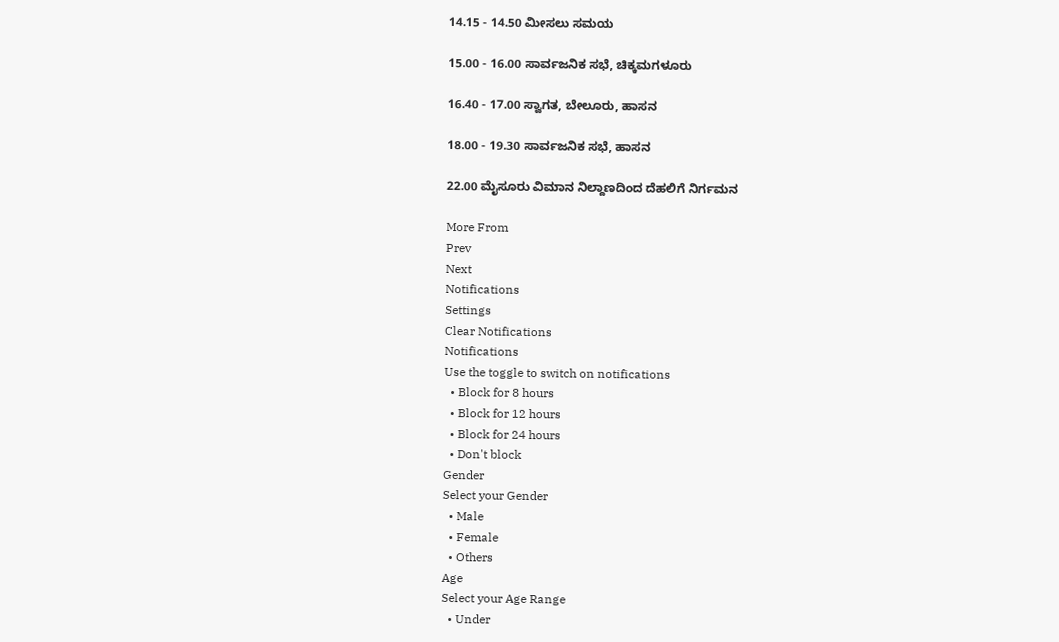14.15 - 14.50 ಮೀಸಲು ಸಮಯ

15.00 - 16.00 ಸಾರ್ವಜನಿಕ ಸಭೆ, ಚಿಕ್ಕಮಗಳೂರು

16.40 - 17.00 ಸ್ವಾಗತ, ಬೇಲೂರು, ಹಾಸನ

18.00 - 19.30 ಸಾರ್ವಜನಿಕ ಸಭೆ, ಹಾಸನ

22.00 ಮೈಸೂರು ವಿಮಾನ ನಿಲ್ದಾಣದಿಂದ ದೆಹಲಿಗೆ ನಿರ್ಗಮನ

More From
Prev
Next
Notifications
Settings
Clear Notifications
Notifications
Use the toggle to switch on notifications
  • Block for 8 hours
  • Block for 12 hours
  • Block for 24 hours
  • Don't block
Gender
Select your Gender
  • Male
  • Female
  • Others
Age
Select your Age Range
  • Under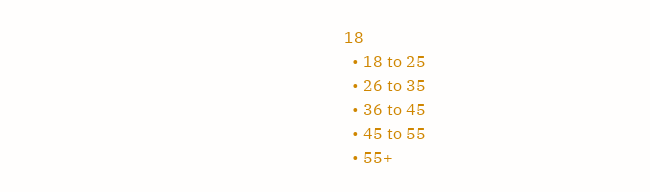18
  • 18 to 25
  • 26 to 35
  • 36 to 45
  • 45 to 55
  • 55+